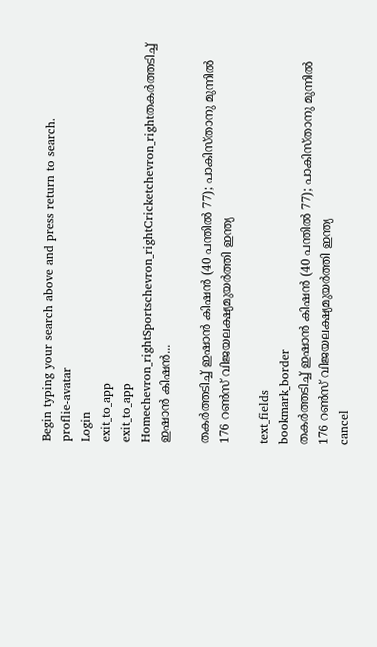Begin typing your search above and press return to search.
proflie-avatar
Login
exit_to_app
exit_to_app
Homechevron_rightSportschevron_rightCricketchevron_rightതകർത്തടിച്ച് ഇഷാൻ കിഷൻ...

തകർത്തടിച്ച് ഇഷാൻ കിഷൻ (40 പന്തിൽ 77); പാകിസ്താനു മുന്നിൽ 176 റൺസ് വിജയലക്ഷ്യമുയർത്തി ഇന്ത്യ

text_fields
bookmark_border
തകർത്തടിച്ച് ഇഷാൻ കിഷൻ (40 പന്തിൽ 77); പാകിസ്താനു മുന്നിൽ 176 റൺസ് വിജയലക്ഷ്യമുയർത്തി ഇന്ത്യ
cancel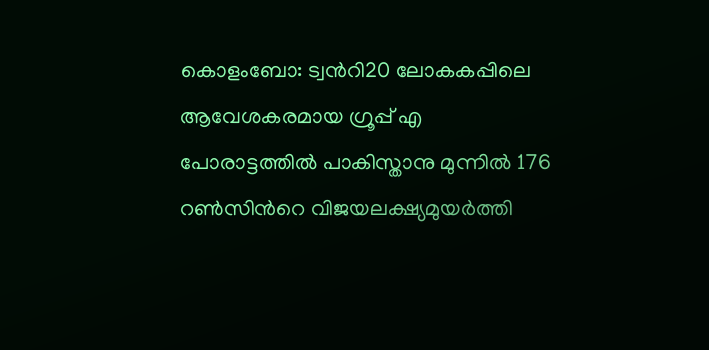കൊളംബോ: ട്വന്‍റി20 ലോകകപ്പിലെ ആവേശകരമായ ഗ്രൂപ്പ് എ പോരാട്ടത്തിൽ പാകിസ്താനു മുന്നിൽ 176 റൺസിന്‍റെ വിജയലക്ഷ്യമുയർത്തി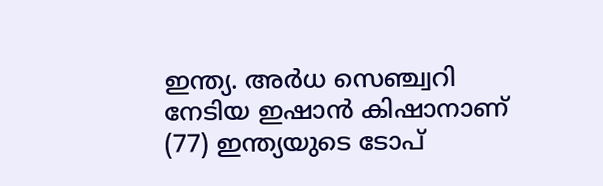ഇന്ത്യ. അർധ സെഞ്ച്വറി നേടിയ ഇഷാൻ കിഷാനാണ് (77) ഇന്ത്യയുടെ ടോപ്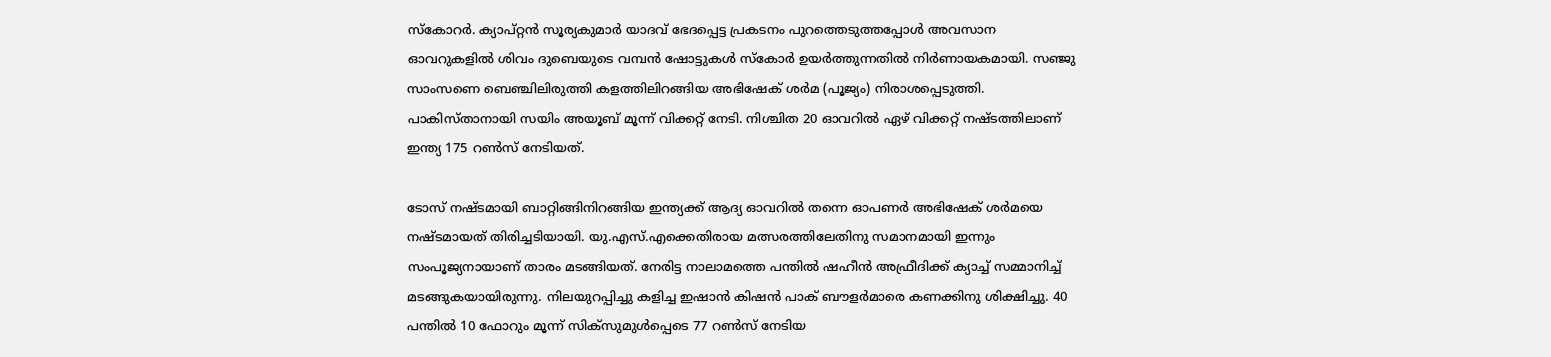സ്കോറർ. ക്യാപ്റ്റൻ സൂര്യകുമാർ യാദവ് ഭേദപ്പെട്ട പ്രകടനം പുറത്തെടുത്തപ്പോൾ അവസാന ഓവറുകളിൽ ശിവം ദുബെയുടെ വമ്പൻ ഷോട്ടുകൾ സ്കോർ ഉയർത്തുന്നതിൽ നിർണായകമായി. സഞ്ജു സാംസണെ ബെഞ്ചിലിരുത്തി കളത്തിലിറങ്ങിയ അഭിഷേക് ശർമ (പൂജ്യം) നിരാശപ്പെടുത്തി. പാകിസ്താനായി സയിം അയൂബ് മൂന്ന് വിക്കറ്റ് നേടി. നിശ്ചിത 20 ഓവറിൽ ഏഴ് വിക്കറ്റ് നഷ്ടത്തിലാണ് ഇന്ത്യ 175 റൺസ് നേടിയത്.

ടോസ് നഷ്ടമായി ബാറ്റിങ്ങിനിറങ്ങിയ ഇന്ത്യക്ക് ആദ്യ ഓവറിൽ തന്നെ ഓപണർ അഭിഷേക് ശർമയെ നഷ്ടമായത് തിരിച്ചടിയായി. യു.എസ്.എക്കെതിരായ മത്സരത്തിലേതിനു സമാനമായി ഇന്നും സംപൂജ്യനായാണ് താരം മടങ്ങിയത്. നേരിട്ട നാലാമത്തെ പന്തിൽ ഷഹീൻ അഫ്രീദിക്ക് ക്യാച്ച് സമ്മാനിച്ച് മടങ്ങുകയായിരുന്നു. നിലയുറപ്പിച്ചു കളിച്ച ഇഷാൻ കിഷൻ പാക് ബൗളർമാരെ കണക്കിനു ശിക്ഷിച്ചു. 40 പന്തിൽ 10 ഫോറും മൂന്ന് സിക്സുമുൾപ്പെടെ 77 റൺസ് നേടിയ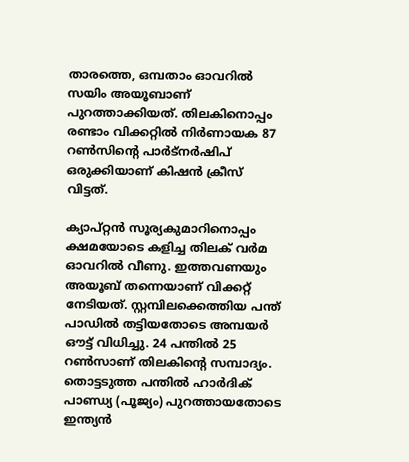താരത്തെ, ഒമ്പതാം ഓവറിൽ സയിം അയൂബാണ് പുറത്താക്കിയത്. തിലകിനൊപ്പം രണ്ടാം വിക്കറ്റിൽ നിർണായക 87 റൺസിന്‍റെ പാർട്നർഷിപ് ഒരുക്കിയാണ് കിഷൻ ക്രീസ് വിട്ടത്.

ക്യാപ്റ്റൻ സൂര്യകുമാറിനൊപ്പം ക്ഷമയോടെ കളിച്ച തിലക് വർമ ഓവറിൽ വീണു. ഇത്തവണയും അയൂബ് തന്നെയാണ് വിക്കറ്റ് നേടിയത്. സ്റ്റമ്പിലക്കെത്തിയ പന്ത് പാഡിൽ തട്ടിയതോടെ അമ്പയർ ഔട്ട് വിധിച്ചു. 24 പന്തിൽ 25 റൺസാണ് തിലകിന്‍റെ സമ്പാദ്യം. തൊട്ടടുത്ത പന്തിൽ ഹാർദിക് പാണ്ഡ്യ (പൂജ്യം) പുറത്തായതോടെ ഇന്ത്യൻ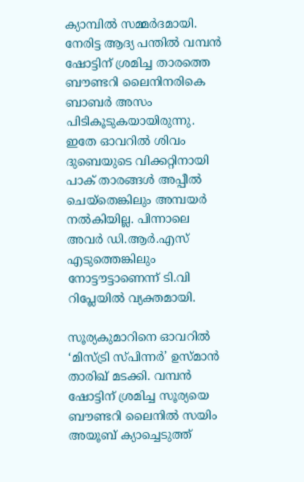ക്യാമ്പിൽ സമ്മർദമായി. നേരിട്ട ആദ്യ പന്തിൽ വമ്പൻ ഷോട്ടിന് ശ്രമിച്ച താരത്തെ ബൗണ്ടറി ലൈനിനരികെ ബാബർ അസം പിടികൂടുകയായിരുന്നു. ഇതേ ഓവറിൽ ശിവം ദുബെയുടെ വിക്കറ്റിനായി പാക് താരങ്ങൾ അപ്പീൽ ചെയ്തെങ്കിലും അമ്പയർ നൽകിയില്ല. പിന്നാലെ അവർ ഡി.ആർ.എസ് എടുത്തെങ്കിലും നോട്ടൗട്ടാണെന്ന് ടി.വി റിപ്ലേയിൽ വ്യക്തമായി.

സൂര്യകുമാറിനെ ഓവറിൽ ‘മിസ്ട്രി സ്പിന്നർ’ ഉസ്മാൻ താരിഖ് മടക്കി. വമ്പൻ ഷോട്ടിന് ശ്രമിച്ച സൂര്യയെ ബൗണ്ടറി ലൈനിൽ സയിം അയൂബ് ക്യാച്ചെടുത്ത്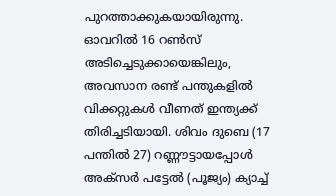പുറത്താക്കുകയായിരുന്നു. ഓവറിൽ 16 റൺസ് അടിച്ചെടുക്കായെങ്കിലും, അവസാന രണ്ട് പന്തുകളിൽ വിക്കറ്റുകൾ വീണത് ഇന്ത്യക്ക് തിരിച്ചടിയായി. ശിവം ദുബെ (17 പന്തിൽ 27) റണ്ണൗട്ടായപ്പോൾ അക്സർ പട്ടേൽ (പൂജ്യം) ക്യാച്ച്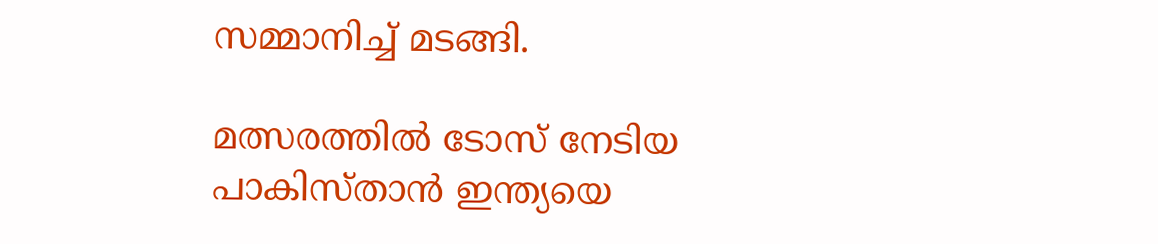സമ്മാനിച്ച് മടങ്ങി.

മത്സരത്തിൽ ടോസ് നേടിയ പാകിസ്താൻ ഇന്ത്യയെ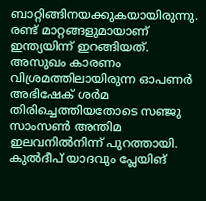ബാറ്റിങ്ങിനയക്കുകയായിരുന്നു. രണ്ട് മാറ്റങ്ങളുമായാണ് ഇന്ത്യയിന്ന് ഇറങ്ങിയത്. അസുഖം കാരണം വിശ്രമത്തിലായിരുന്ന ഓപണർ അഭിഷേക് ശർമ തിരിച്ചെത്തിയതോടെ സഞ്ജു സാംസൺ അന്തിമ ഇലവനിൽനിന്ന് പുറത്തായി. കുൽദീപ് യാദവും പ്ലേയിങ്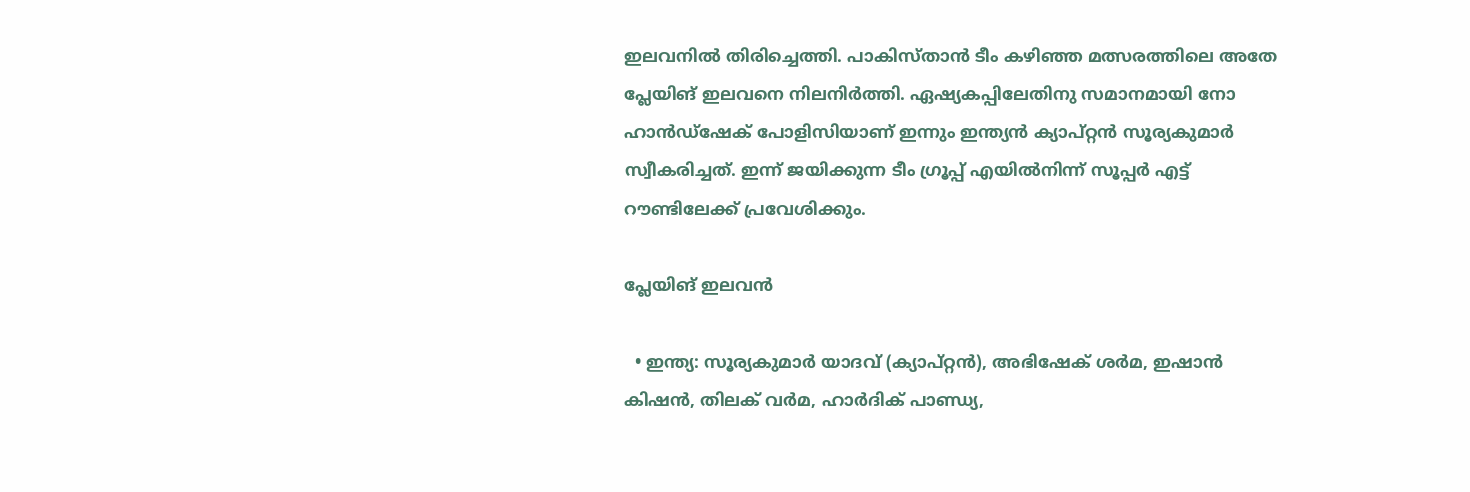ഇലവനിൽ തിരിച്ചെത്തി. പാകിസ്താൻ ടീം കഴിഞ്ഞ മത്സരത്തിലെ അതേ പ്ലേയിങ് ഇലവനെ നിലനിർത്തി. ഏഷ്യകപ്പിലേതിനു സമാനമായി നോ ഹാൻഡ്ഷേക് പോളിസിയാണ് ഇന്നും ഇന്ത്യൻ ക്യാപ്റ്റൻ സൂര്യകുമാർ സ്വീകരിച്ചത്. ഇന്ന് ജയിക്കുന്ന ടീം ഗ്രൂപ്പ് എയിൽനിന്ന് സൂപ്പർ എട്ട് റൗണ്ടിലേക്ക് പ്രവേശിക്കും.

പ്ലേയിങ് ഇലവൻ

  • ഇന്ത്യ: സൂര്യകുമാർ യാദവ് (ക്യാപ്റ്റൻ), അഭിഷേക് ശർമ, ഇഷാൻ കിഷൻ, തിലക് വർമ, ഹാർദിക് പാണ്ഡ്യ,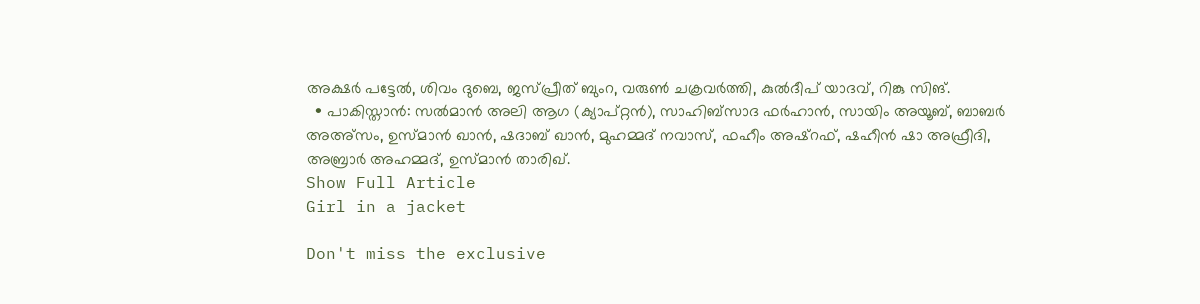അക്ഷർ പട്ടേൽ, ശിവം ദുബെ, ജസ്പ്രീത് ബുംറ, വരുൺ ചക്രവർത്തി, കുൽദീപ് യാദവ്, റിങ്കു സിങ്.
  • പാകിസ്താൻ: സൽമാൻ അലി ആഗ (ക്യാപ്റ്റൻ), സാഹിബ്സാദ ഫർഹാൻ, സായിം അയൂബ്, ബാബർ അഅ്സം, ഉസ്മാൻ ഖാൻ, ഷദാബ് ഖാൻ, മുഹമ്മദ് നവാസ്, ഫഹീം അഷ്‌റഫ്, ഷഹീൻ ഷാ അഫ്രീദി, അബ്രാർ അഹമ്മദ്, ഉസ്മാൻ താരിഖ്.
Show Full Article
Girl in a jacket

Don't miss the exclusive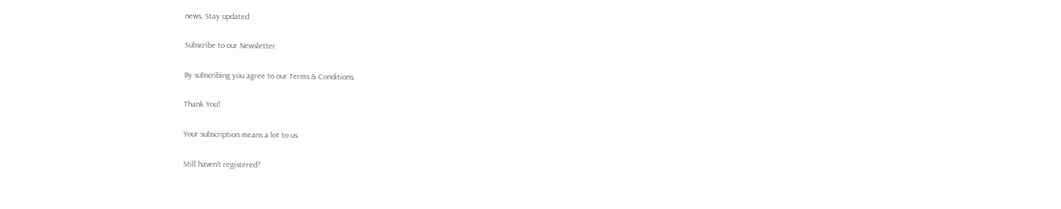news, Stay updated

Subscribe to our Newsletter

By subscribing you agree to our Terms & Conditions.

Thank You!

Your subscription means a lot to us

Still haven't registered?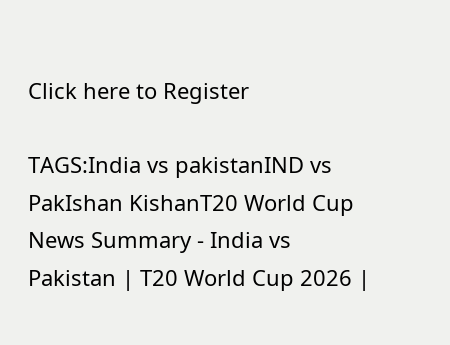Click here to Register

TAGS:India vs pakistanIND vs PakIshan KishanT20 World Cup
News Summary - India vs Pakistan | T20 World Cup 2026 |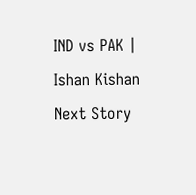IND vs PAK | Ishan Kishan
Next Story